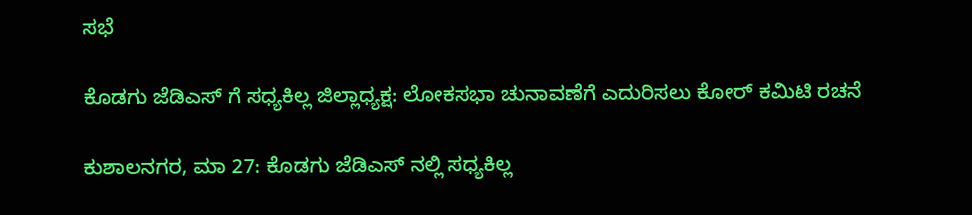ಸಭೆ

ಕೊಡಗು ಜೆಡಿಎಸ್ ಗೆ ಸಧ್ಯಕಿಲ್ಲ ಜಿಲ್ಲಾಧ್ಯಕ್ಷ: ಲೋಕಸಭಾ ಚುನಾವಣೆಗೆ ಎದುರಿಸಲು ಕೋರ್ ಕಮಿಟಿ ರಚನೆ

ಕುಶಾಲನಗರ, ಮಾ 27: ಕೊಡಗು ಜೆಡಿಎಸ್ ನಲ್ಲಿ ಸಧ್ಯಕಿಲ್ಲ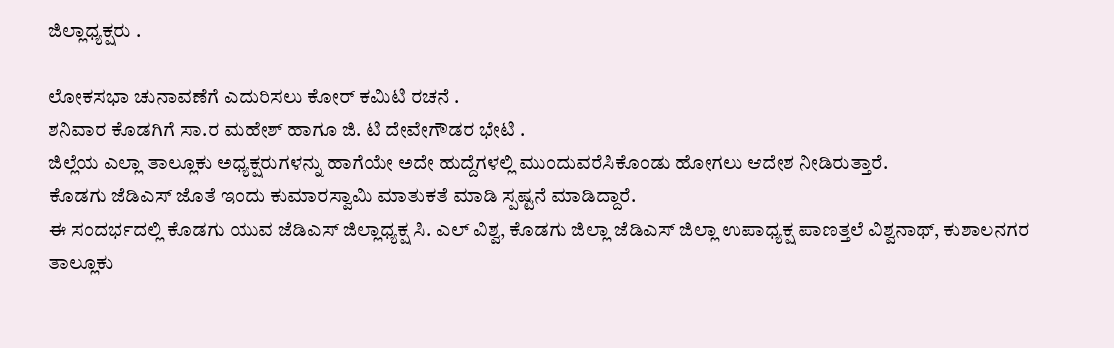ಜಿಲ್ಲಾಧ್ಯಕ್ಷರು .

ಲೋಕಸಭಾ ಚುನಾವಣೆಗೆ ಎದುರಿಸಲು ಕೋರ್ ಕಮಿಟಿ ರಚನೆ .
ಶನಿವಾರ ಕೊಡಗಿಗೆ ಸಾ.ರ ಮಹೇಶ್ ಹಾಗೂ ಜಿ. ಟಿ ದೇವೇಗೌಡರ ಭೇಟಿ .
ಜಿಲ್ಲೆಯ ಎಲ್ಲಾ ತಾಲ್ಲೂಕು ಅಧ್ಯಕ್ಷರುಗಳನ್ನು ಹಾಗೆಯೇ ಅದೇ ಹುದ್ದೆಗಳಲ್ಲಿ ಮುಂದುವರೆಸಿಕೊಂಡು ಹೋಗಲು ಆದೇಶ ನೀಡಿರುತ್ತಾರೆ.
ಕೊಡಗು ಜೆಡಿಎಸ್ ಜೊತೆ ಇಂದು ಕುಮಾರಸ್ವಾಮಿ ಮಾತುಕತೆ ಮಾಡಿ ಸ್ಪಷ್ಟನೆ ಮಾಡಿದ್ದಾರೆ.
ಈ ಸಂದರ್ಭದಲ್ಲಿ ಕೊಡಗು ಯುವ ಜೆಡಿಎಸ್ ಜಿಲ್ಲಾಧ್ಯಕ್ಷ ಸಿ. ಎಲ್ ವಿಶ್ವ, ಕೊಡಗು ಜಿಲ್ಲಾ ಜೆಡಿಎಸ್ ಜಿಲ್ಲಾ ಉಪಾಧ್ಯಕ್ಷ ಪಾಣತ್ತಲೆ ವಿಶ್ವನಾಥ್, ಕುಶಾಲನಗರ ತಾಲ್ಲೂಕು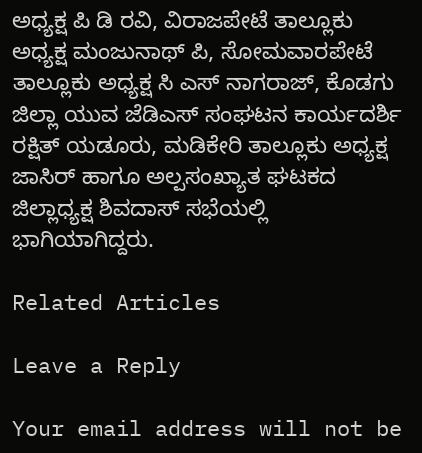ಅಧ್ಯಕ್ಷ ಪಿ ಡಿ ರವಿ, ವಿರಾಜಪೇಟೆ ತಾಲ್ಲೂಕು ಅಧ್ಯಕ್ಷ ಮಂಜುನಾಥ್ ಪಿ, ಸೋಮವಾರಪೇಟೆ ತಾಲ್ಲೂಕು ಅಧ್ಯಕ್ಷ ಸಿ ಎಸ್ ನಾಗರಾಜ್, ಕೊಡಗು ಜಿಲ್ಲಾ ಯುವ ಜೆಡಿಎಸ್ ಸಂಘಟನ ಕಾರ್ಯದರ್ಶಿ ರಕ್ಷಿತ್ ಯಡೂರು, ಮಡಿಕೇರಿ ತಾಲ್ಲೂಕು ಅಧ್ಯಕ್ಷ ಜಾಸಿರ್ ಹಾಗೂ ಅಲ್ಪಸಂಖ್ಯಾತ ಘಟಕದ ಜಿಲ್ಲಾಧ್ಯಕ್ಷ ಶಿವದಾಸ್ ಸಭೆಯಲ್ಲಿ ಭಾಗಿಯಾಗಿದ್ದರು.

Related Articles

Leave a Reply

Your email address will not be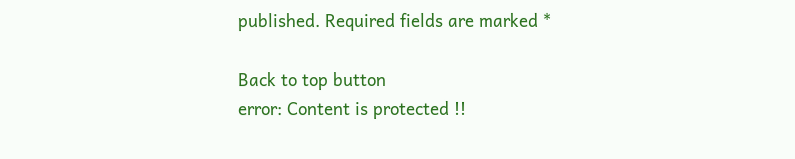published. Required fields are marked *

Back to top button
error: Content is protected !!